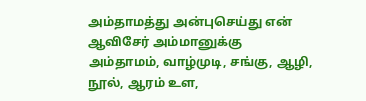அம்தாமத்து அன்புசெய்து என் ஆவிசேர் அம்மானுக்கு
அம்தாமம், வாழ்முடி, சங்கு, ஆழி, நூல், ஆரம் உள,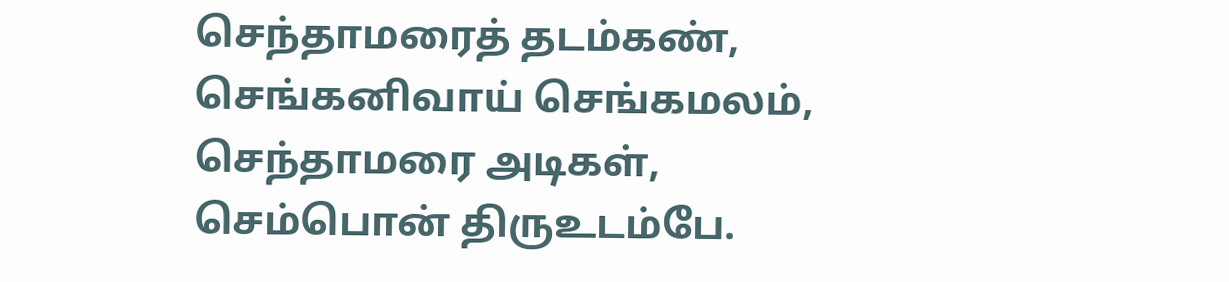செந்தாமரைத் தடம்கண், செங்கனிவாய் செங்கமலம்,
செந்தாமரை அடிகள், செம்பொன் திருஉடம்பே.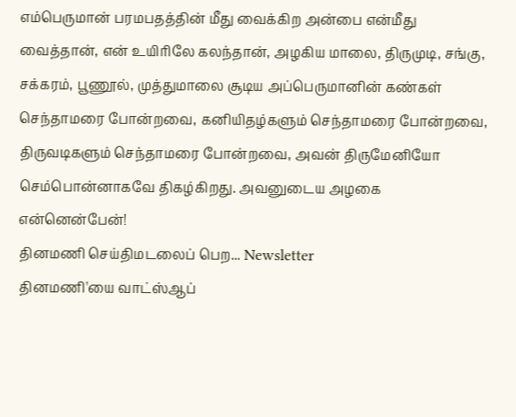எம்பெருமான் பரமபதத்தின் மீது வைக்கிற அன்பை என்மீது வைத்தான், என் உயிரிலே கலந்தான், அழகிய மாலை, திருமுடி, சங்கு, சக்கரம், பூணூல், முத்துமாலை சூடிய அப்பெருமானின் கண்கள் செந்தாமரை போன்றவை, கனியிதழ்களும் செந்தாமரை போன்றவை, திருவடிகளும் செந்தாமரை போன்றவை, அவன் திருமேனியோ செம்பொன்னாகவே திகழ்கிறது. அவனுடைய அழகை என்னென்பேன்!
தினமணி செய்திமடலைப் பெற... Newsletter
தினமணி'யை வாட்ஸ்ஆப்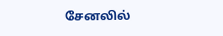சேனலில்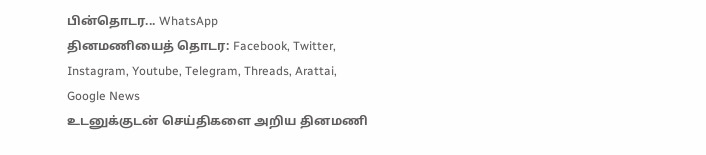பின்தொடர... WhatsApp
தினமணியைத் தொடர: Facebook, Twitter, Instagram, Youtube, Telegram, Threads, Arattai, Google News
உடனுக்குடன் செய்திகளை அறிய தினமணி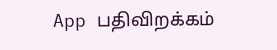App பதிவிறக்கம்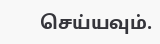செய்யவும்.